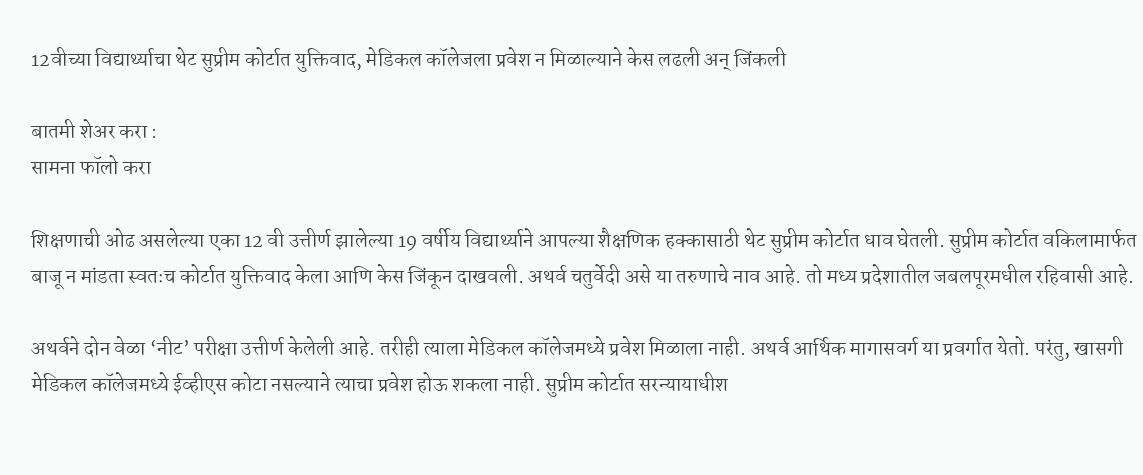12वीच्या विद्यार्थ्याचा थेट सुप्रीम कोर्टात युक्तिवाद, मेडिकल कॉलेजला प्रवेश न मिळाल्याने केस लढली अन् जिंकली

बातमी शेअर करा :
सामना फॉलो करा

शिक्षणाची ओढ असलेल्या एका 12 वी उत्तीर्ण झालेल्या 19 वर्षीय विद्यार्थ्याने आपल्या शैक्षणिक हक्कासाठी थेट सुप्रीम कोर्टात धाव घेतली. सुप्रीम कोर्टात वकिलामार्फत बाजू न मांडता स्वतःच कोर्टात युक्तिवाद केला आणि केस जिंकून दाखवली. अथर्व चतुर्वेदी असे या तरुणाचे नाव आहे. तो मध्य प्रदेशातील जबलपूरमधील रहिवासी आहे.

अथर्वने दोन वेळा ‘नीट’ परीक्षा उत्तीर्ण केलेली आहे. तरीही त्याला मेडिकल कॉलेजमध्ये प्रवेश मिळाला नाही. अथर्व आर्थिक मागासवर्ग या प्रवर्गात येतो. परंतु, खासगी मेडिकल कॉलेजमध्ये ईव्हीएस कोटा नसल्याने त्याचा प्रवेश होऊ शकला नाही. सुप्रीम कोर्टात सरन्यायाधीश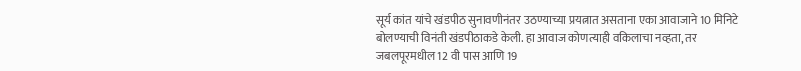सूर्य कांत यांचे खंडपीठ सुनावणीनंतर उठण्याच्या प्रयत्नात असताना एका आवाजाने 10 मिनिटे बोलण्याची विनंती खंडपीठाकडे केली. हा आवाज कोणत्याही वकिलाचा नव्हता, तर जबलपूरमधील 12 वी पास आणि 19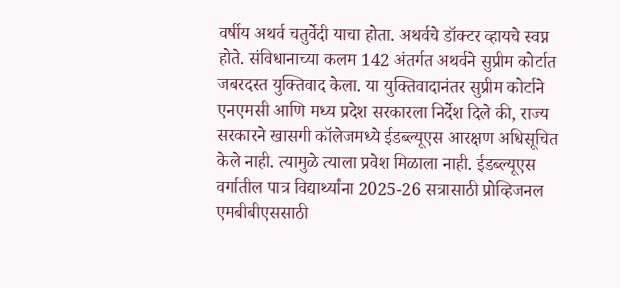वर्षीय अथर्व चतुर्वेदी याचा होता. अथर्वचे डॉक्टर व्हायचे स्वप्न होते. संविधानाच्या कलम 142 अंतर्गत अथर्वने सुप्रीम कोर्टात जबरदस्त युक्तिवाद केला. या युक्तिवादानंतर सुप्रीम कोर्टाने एनएमसी आणि मध्य प्रदेश सरकारला निर्देश दिले की, राज्य सरकारने खासगी कॉलेजमध्ये ईडब्ल्यूएस आरक्षण अधिसूचित केले नाही. त्यामुळे त्याला प्रवेश मिळाला नाही. ईडब्ल्यूएस वर्गातील पात्र विद्यार्थ्यांना 2025-26 सत्रासाठी प्रोव्हिजनल एमबीबीएससाठी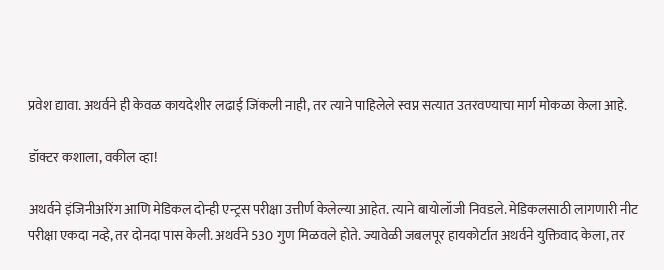प्रवेश द्यावा. अथर्वने ही केवळ कायदेशीर लढाई जिंकली नाही, तर त्याने पाहिलेले स्वप्न सत्यात उतरवण्याचा मार्ग मोकळा केला आहे.

डॉक्टर कशाला, वकील व्हा!

अथर्वने इंजिनीअरिंग आणि मेडिकल दोन्ही एन्ट्रस परीक्षा उत्तीर्ण केलेल्या आहेत. त्याने बायोलॉजी निवडले. मेडिकलसाठी लागणारी नीट परीक्षा एकदा नव्हे, तर दोनदा पास केली. अथर्वने 530 गुण मिळवले होते. ज्यावेळी जबलपूर हायकोर्टात अथर्वने युक्तिवाद केला, तर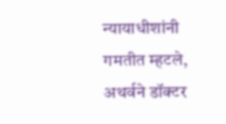न्यायाधीशांनी गमतीत म्हटले, अथर्वने डॉक्टर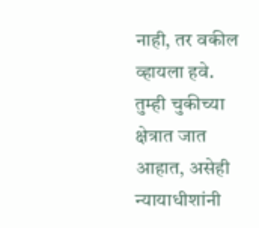नाही, तर वकील व्हायला हवे. तुम्ही चुकीच्या क्षेत्रात जात आहात, असेही न्यायाधीशांनी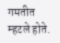गमतीत म्हटले होते.